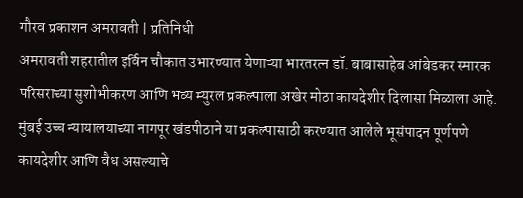गौरव प्रकाशन अमरावती | प्रतिनिधी
अमरावती शहरातील इर्विन चौकात उभारण्यात येणाऱ्या भारतरत्न डॉ. बाबासाहेब आंबेडकर स्मारक परिसराच्या सुशोभीकरण आणि भव्य म्युरल प्रकल्पाला अखेर मोठा कायदेशीर दिलासा मिळाला आहे. मुंबई उच्च न्यायालयाच्या नागपूर खंडपीठाने या प्रकल्पासाठी करण्यात आलेले भूसंपादन पूर्णपणे कायदेशीर आणि वैध असल्याचे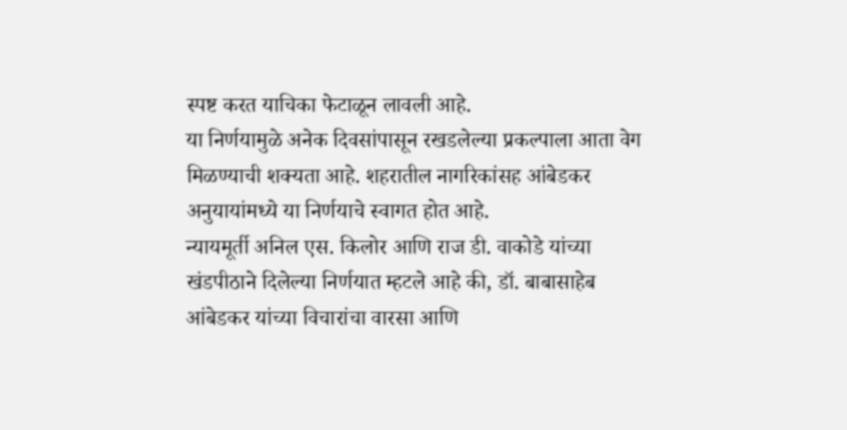स्पष्ट करत याचिका फेटाळून लावली आहे.
या निर्णयामुळे अनेक दिवसांपासून रखडलेल्या प्रकल्पाला आता वेग मिळण्याची शक्यता आहे. शहरातील नागरिकांसह आंबेडकर अनुयायांमध्ये या निर्णयाचे स्वागत होत आहे.
न्यायमूर्ती अनिल एस. किलोर आणि राज डी. वाकोडे यांच्या खंडपीठाने दिलेल्या निर्णयात म्हटले आहे की, डॉ. बाबासाहेब आंबेडकर यांच्या विचारांचा वारसा आणि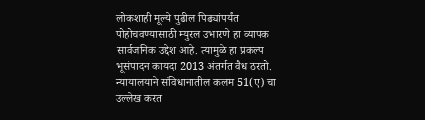लोकशाही मूल्ये पुढील पिढ्यांपर्यंत पोहोचवण्यासाठी म्युरल उभारणे हा व्यापक सार्वजनिक उद्देश आहे. त्यामुळे हा प्रकल्प भूसंपादन कायदा 2013 अंतर्गत वैध ठरतो.
न्यायालयाने संविधानातील कलम 51(ए) चा उल्लेख करत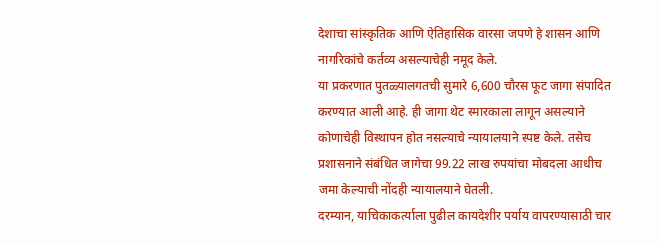देशाचा सांस्कृतिक आणि ऐतिहासिक वारसा जपणे हे शासन आणि नागरिकांचे कर्तव्य असल्याचेही नमूद केले.
या प्रकरणात पुतळ्यालगतची सुमारे 6,600 चौरस फूट जागा संपादित करण्यात आली आहे. ही जागा थेट स्मारकाला लागून असल्याने कोणाचेही विस्थापन होत नसल्याचे न्यायालयाने स्पष्ट केले. तसेच प्रशासनाने संबंधित जागेचा 99.22 लाख रुपयांचा मोबदला आधीच जमा केल्याची नोंदही न्यायालयाने घेतली.
दरम्यान, याचिकाकर्त्याला पुढील कायदेशीर पर्याय वापरण्यासाठी चार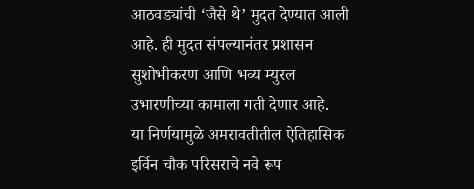आठवड्यांची ‘जैसे थे’ मुदत देण्यात आली आहे. ही मुदत संपल्यानंतर प्रशासन सुशोभीकरण आणि भव्य म्युरल उभारणीच्या कामाला गती देणार आहे.
या निर्णयामुळे अमरावतीतील ऐतिहासिक इर्विन चौक परिसराचे नवे रूप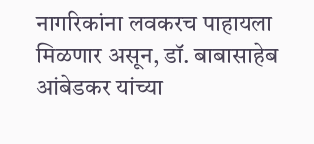नागरिकांना लवकरच पाहायला मिळणार असून, डॉ. बाबासाहेब आंबेडकर यांच्या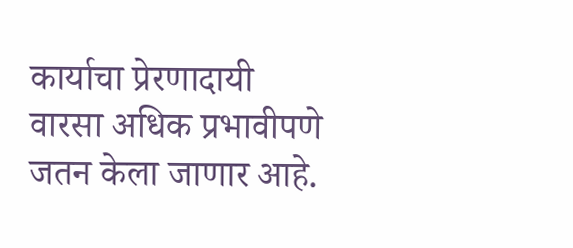कार्याचा प्रेरणादायी वारसा अधिक प्रभावीपणे जतन केला जाणार आहे.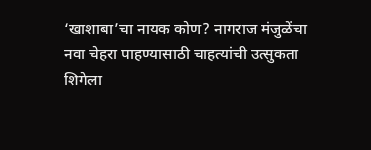‘खाशाबा’चा नायक कोण? नागराज मंजुळेंचा नवा चेहरा पाहण्यासाठी चाहत्यांची उत्सुकता शिगेला